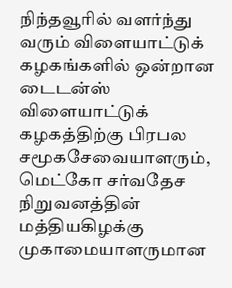நிந்தவூரில் வளர்ந்து வரும் விளையாட்டுக் கழகங்களில் ஒன்றான டைடன்ஸ் விளையாட்டுக் கழகத்திற்கு பிரபல சமூகசேவையாளரும், மெட்கோ சர்வதேச நிறுவனத்தின் மத்தியகிழக்கு முகாமையாளருமான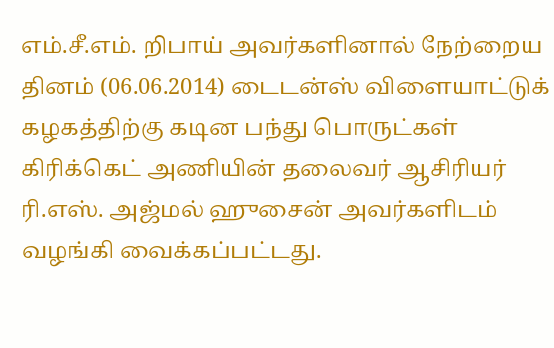எம்.சீ.எம். றிபாய் அவர்களினால் நேற்றைய தினம் (06.06.2014) டைடன்ஸ் விளையாட்டுக் கழகத்திற்கு கடின பந்து பொருட்கள் கிரிக்கெட் அணியின் தலைவர் ஆசிரியர் ரி.எஸ். அஜ்மல் ஹுசைன் அவர்களிடம் வழங்கி வைக்கப்பட்டது.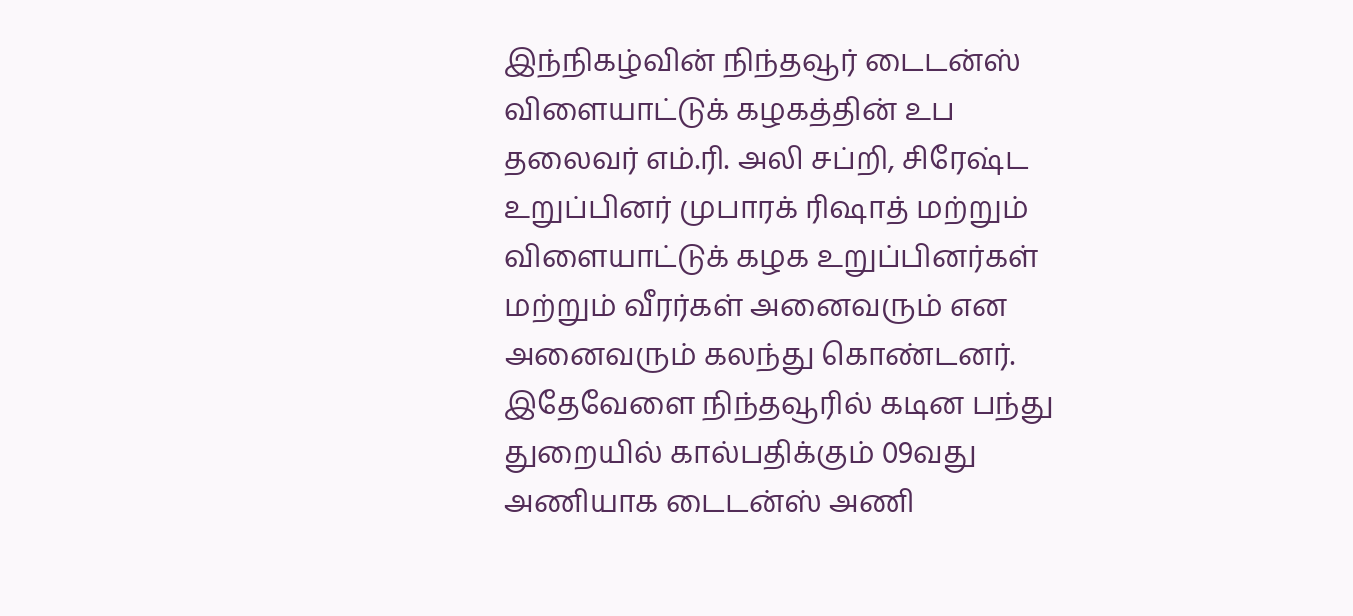இந்நிகழ்வின் நிந்தவூர் டைடன்ஸ் விளையாட்டுக் கழகத்தின் உப தலைவர் எம்.ரி. அலி சப்றி, சிரேஷ்ட உறுப்பினர் முபாரக் ரிஷாத் மற்றும் விளையாட்டுக் கழக உறுப்பினர்கள் மற்றும் வீரர்கள் அனைவரும் என அனைவரும் கலந்து கொண்டனர்.
இதேவேளை நிந்தவூரில் கடின பந்து துறையில் கால்பதிக்கும் 09வது அணியாக டைடன்ஸ் அணி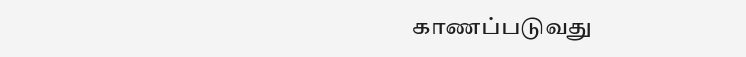காணப்படுவது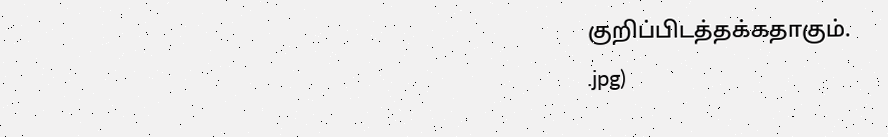குறிப்பிடத்தக்கதாகும்.
.jpg)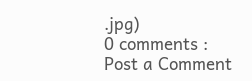.jpg)
0 comments :
Post a Comment